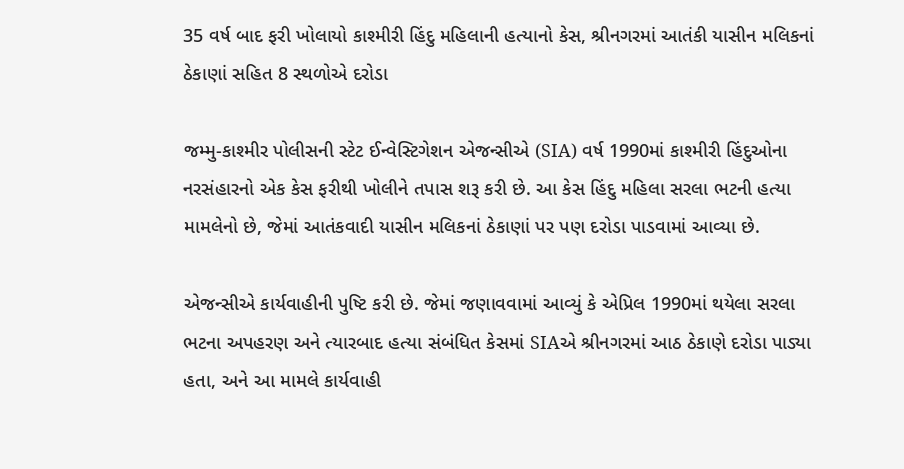35 વર્ષ બાદ ફરી ખોલાયો કાશ્મીરી હિંદુ મહિલાની હત્યાનો કેસ, શ્રીનગરમાં આતંકી યાસીન મલિકનાં ઠેકાણાં સહિત 8 સ્થળોએ દરોડા

જમ્મુ-કાશ્મીર પોલીસની સ્ટેટ ઈન્વેસ્ટિગેશન એજન્સીએ (SIA) વર્ષ 1990માં કાશ્મીરી હિંદુઓના નરસંહારનો એક કેસ ફરીથી ખોલીને તપાસ શરૂ કરી છે. આ કેસ હિંદુ મહિલા સરલા ભટની હત્યા મામલેનો છે, જેમાં આતંકવાદી યાસીન મલિકનાં ઠેકાણાં પર પણ દરોડા પાડવામાં આવ્યા છે.

એજન્સીએ કાર્યવાહીની પુષ્ટિ કરી છે. જેમાં જણાવવામાં આવ્યું કે એપ્રિલ 1990માં થયેલા સરલા ભટના અપહરણ અને ત્યારબાદ હત્યા સંબંધિત કેસમાં SIAએ શ્રીનગરમાં આઠ ઠેકાણે દરોડા પાડ્યા હતા, અને આ મામલે કાર્યવાહી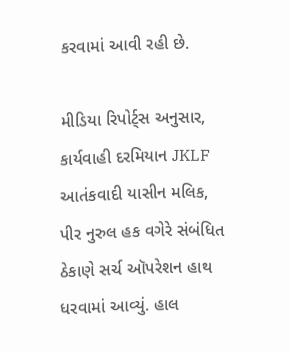કરવામાં આવી રહી છે.

મીડિયા રિપોર્ટ્સ અનુસાર, કાર્યવાહી દરમિયાન JKLF આતંકવાદી યાસીન મલિક, પીર નુરુલ હક વગેરે સંબંધિત ઠેકાણે સર્ચ ઑપરેશન હાથ ધરવામાં આવ્યું. હાલ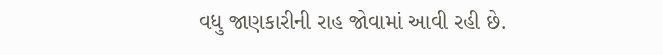વધુ જાણકારીની રાહ જોવામાં આવી રહી છે.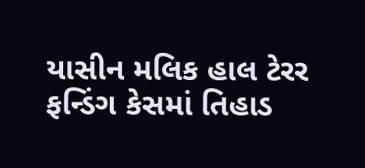યાસીન મલિક હાલ ટેરર ફન્ડિંગ કેસમાં તિહાડ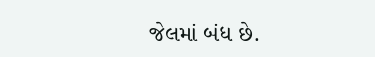જેલમાં બંધ છે.